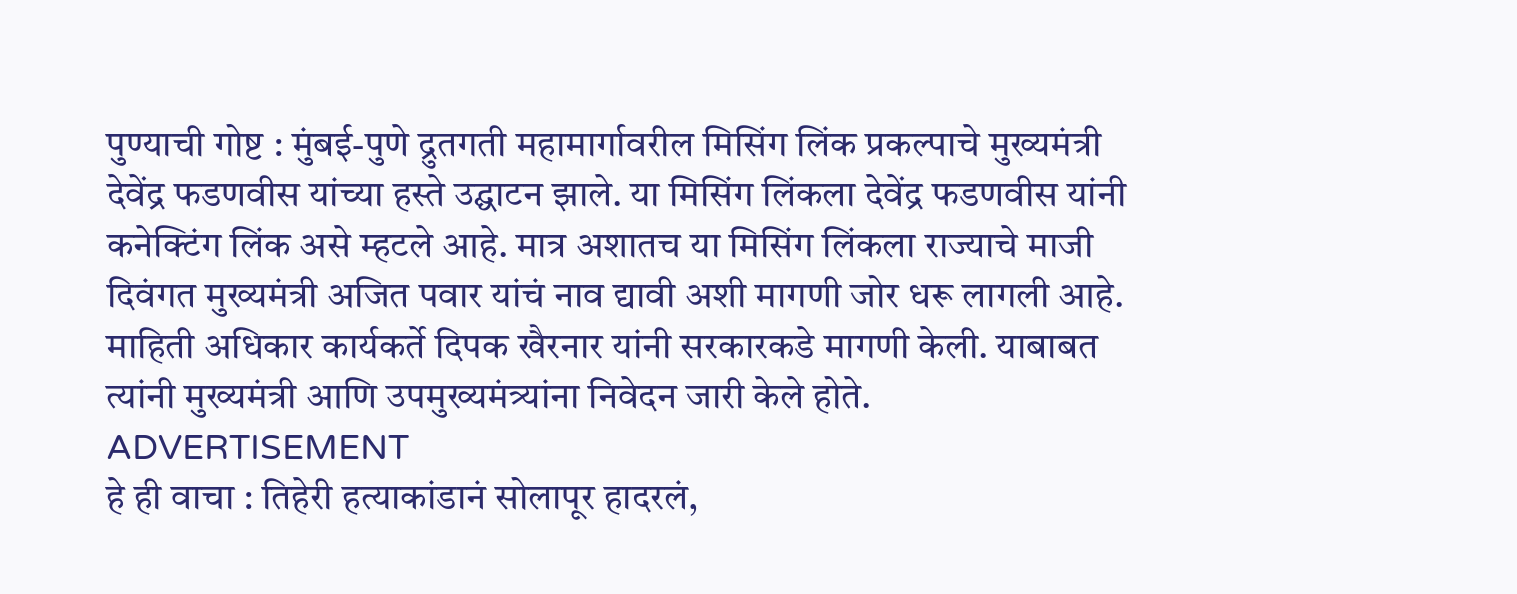पुण्याची गोष्ट : मुंबई-पुणे द्रुतगती महामार्गावरील मिसिंग लिंक प्रकल्पाचे मुख्यमंत्री देवेंद्र फडणवीस यांच्या हस्ते उद्घाटन झाले. या मिसिंग लिंकला देवेंद्र फडणवीस यांनी कनेक्टिंग लिंक असे म्हटले आहे. मात्र अशातच या मिसिंग लिंकला राज्याचे माजी दिवंगत मुख्यमंत्री अजित पवार यांचं नाव द्यावी अशी मागणी जोर धरू लागली आहे. माहिती अधिकार कार्यकर्ते दिपक खैरनार यांनी सरकारकडे मागणी केली. याबाबत त्यांनी मुख्यमंत्री आणि उपमुख्यमंत्र्यांना निवेदन जारी केले होते.
ADVERTISEMENT
हे ही वाचा : तिहेरी हत्याकांडानं सोलापूर हादरलं,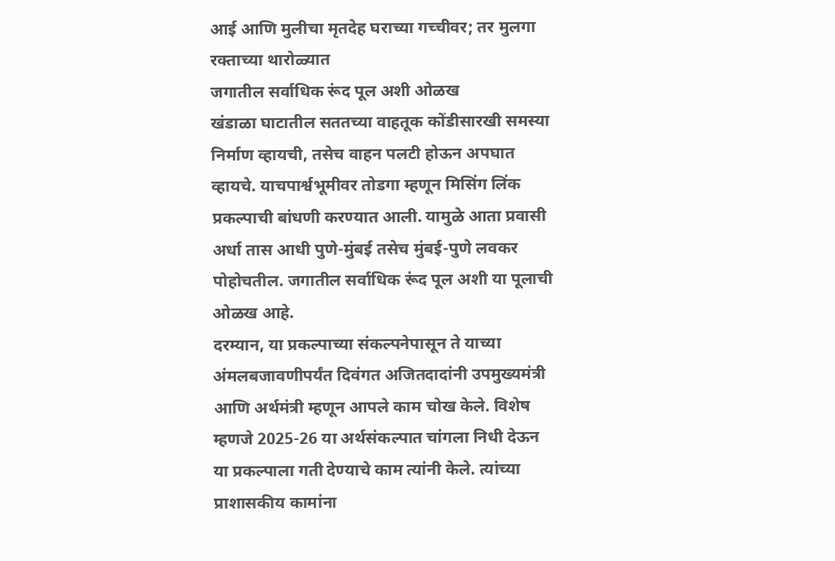आई आणि मुलीचा मृतदेह घराच्या गच्चीवर; तर मुलगा रक्ताच्या थारोळ्यात
जगातील सर्वाधिक रूंद पूल अशी ओळख
खंडाळा घाटातील सततच्या वाहतूक कोंडीसारखी समस्या निर्माण व्हायची, तसेच वाहन पलटी होऊन अपघात व्हायचे. याचपार्श्वभूमीवर तोडगा म्हणून मिसिंग लिंक प्रकल्पाची बांधणी करण्यात आली. यामुळे आता प्रवासी अर्धा तास आधी पुणे-मुंबई तसेच मुंबई-पुणे लवकर पोहोचतील. जगातील सर्वाधिक रूंद पूल अशी या पूलाची ओळख आहे.
दरम्यान, या प्रकल्पाच्या संकल्पनेपासून ते याच्या अंमलबजावणीपर्यंत दिवंगत अजितदादांनी उपमुख्यमंत्री आणि अर्थमंत्री म्हणून आपले काम चोख केले. विशेष म्हणजे 2025-26 या अर्थसंकल्पात चांगला निधी देऊन या प्रकल्पाला गती देण्याचे काम त्यांनी केले. त्यांच्या प्राशासकीय कामांना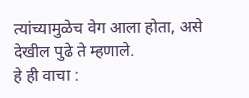त्यांच्यामुळेच वेग आला होता, असे देखील पुढे ते म्हणाले.
हे ही वाचा :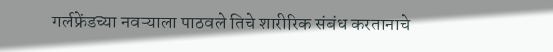गर्लफ्रेंडच्या नवऱ्याला पाठवले तिचे शारीरिक संबंध करतानाचे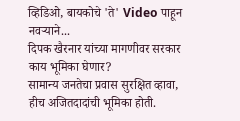व्हिडिओ, बायकोचे 'ते' Video पाहून नवऱ्याने...
दिपक खैरनार यांच्या मागणीवर सरकार काय भूमिका घेणार?
सामान्य जनतेचा प्रवास सुरक्षित व्हावा, हीच अजितदादांची भूमिका होती.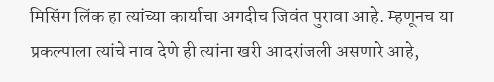मिसिंग लिंक हा त्यांच्या कार्याचा अगदीच जिवंत पुरावा आहे. म्हणूनच या प्रकल्पाला त्यांचे नाव देणे ही त्यांना खरी आदरांजली असणारे आहे,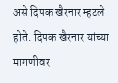असे दिपक खैरनार म्हटले होते. दिपक खैरनार यांच्या मागणीवर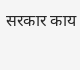सरकार काय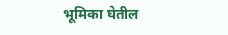भूमिका घेतील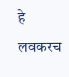हे लवकरच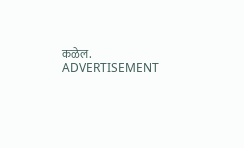कळेल.
ADVERTISEMENT